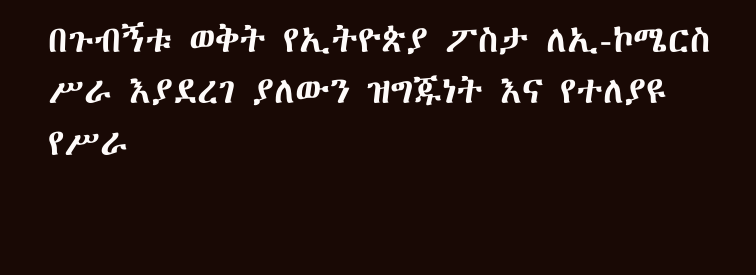በጉብኝቱ ወቅት የኢትዮጵያ ፖስታ ለኢ-ኮሜርስ ሥራ እያደረገ ያለውን ዝግጁነት እና የተለያዩ የሥራ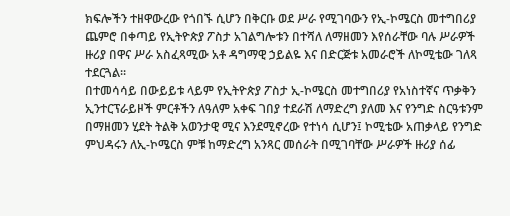ክፍሎችን ተዘዋውረው የጎበኙ ሲሆን በቅርቡ ወደ ሥራ የሚገባውን የኢ-ኮሜርስ መተግበሪያ ጨምሮ በቀጣይ የኢትዮጵያ ፖስታ አገልግሎቱን በተሻለ ለማዘመን እየሰራቸው ባሉ ሥራዎች ዙሪያ በዋና ሥራ አስፈጻሚው አቶ ዳግማዊ ኃይልዬ እና በድርጅቱ አመራሮች ለኮሚቴው ገለጻ ተደርጓል፡፡
በተመሳሳይ በውይይቱ ላይም የኢትዮጵያ ፖስታ ኢ-ኮሜርስ መተግበሪያ የአነስተኛና ጥቃቅን ኢንተርፕራይዞች ምርቶችን ለዓለም አቀፍ ገበያ ተደራሽ ለማድረግ ያለመ እና የንግድ ስርዓቱንም በማዘመን ሂደት ትልቅ አወንታዊ ሚና እንደሚኖረው የተነሳ ሲሆን፤ ኮሚቴው አጠቃላይ የንግድ ምህዳሩን ለኢ-ኮሜርስ ምቹ ከማድረግ አንጻር መሰራት በሚገባቸው ሥራዎች ዙሪያ ሰፊ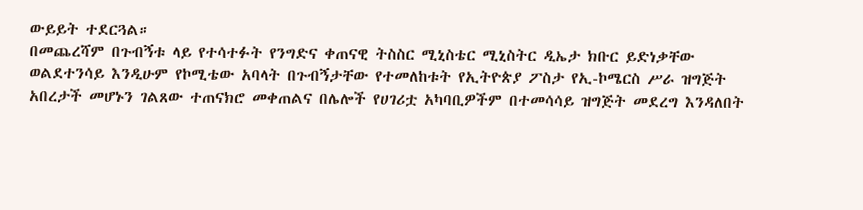ውይይት ተደርጓል።
በመጨረሻም በጉብኝቱ ላይ የተሳተፉት የንግድና ቀጠናዊ ትስስር ሚኒስቴር ሚኒስትር ዲኤታ ክቡር ይድነቃቸው ወልደተንሳይ እንዲሁም የኮሚቴው አባላት በጉብኝታቸው የተመለከቱት የኢትዮጵያ ፖስታ የኢ-ኮሜርስ ሥራ ዝግጅት አበረታች መሆኑን ገልጸው ተጠናክሮ መቀጠልና በሌሎች የሀገሪቷ አካባቢዎችም በተመሳሳይ ዝግጅት መደረግ እንዳለበት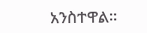አንስተዋል፡፡